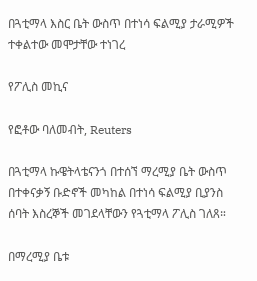በጓቲማላ እስር ቤት ውስጥ በተነሳ ፍልሚያ ታራሚዎች ተቀልተው መሞታቸው ተነገረ

የፖሊስ መኪና

የፎቶው ባለመብት, Reuters

በጓቲማላ ኩዌትላቴናንጎ በተሰኘ ማረሚያ ቤት ውስጥ በተቀናቃኝ ቡድኖች መካከል በተነሳ ፍልሚያ ቢያንስ ሰባት እስረኞች መገደላቸውን የጓቲማላ ፖሊስ ገለጸ።

በማረሚያ ቤቱ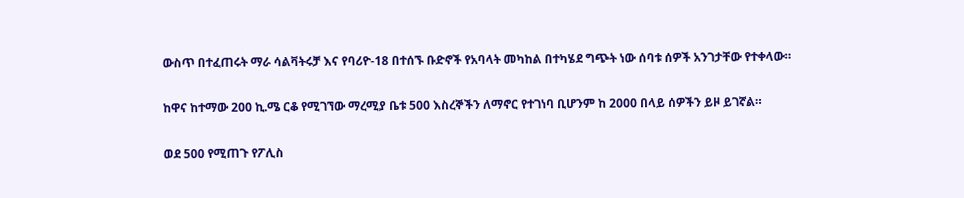ውስጥ በተፈጠሩት ማራ ሳልቫትሩቻ እና የባሪዮ-18 በተሰኙ ቡድኖች የአባላት መካከል በተካሄደ ግጭት ነው ሰባቱ ሰዎች አንገታቸው የተቀላው።

ከዋና ከተማው 200 ኪ.ሜ ርቆ የሚገኘው ማረሚያ ቤቱ 500 እስረኞችን ለማኖር የተገነባ ቢሆንም ከ 2000 በላይ ሰዎችን ይዞ ይገኛል።

ወደ 500 የሚጠጉ የፖሊስ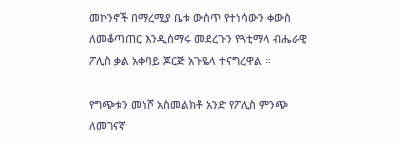መኮንኖች በማረሚያ ቤቱ ውስጥ የተነሳውን ቀውስ ለመቆጣጠር እንዲሰማሩ መደረጉን የጓቲማላ ብሔራዊ ፖሊስ ቃል አቀባይ ጆርጅ አጉዬላ ተናግረዋል ።

የግጭቱን መነሾ አስመልክቶ አንድ የፖሊስ ምንጭ ለመገናኛ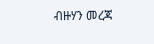ብዙሃን መረጃ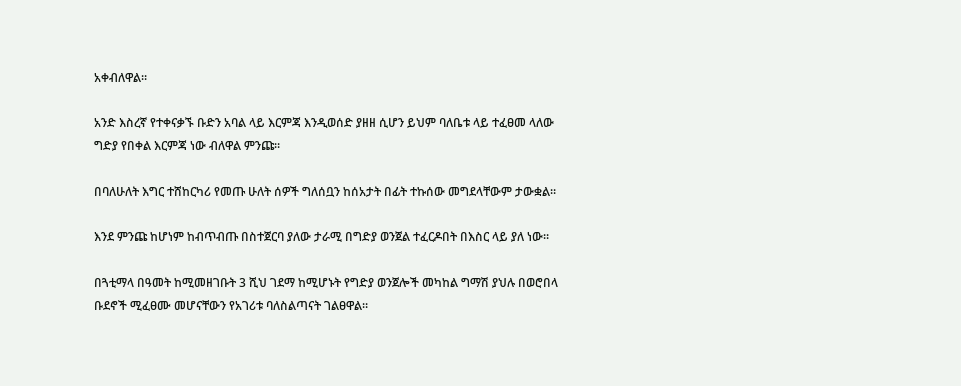አቀብለዋል።

አንድ እስረኛ የተቀናቃኙ ቡድን አባል ላይ እርምጃ እንዲወሰድ ያዘዘ ሲሆን ይህም ባለቤቱ ላይ ተፈፀመ ላለው ግድያ የበቀል እርምጃ ነው ብለዋል ምንጩ።

በባለሁለት እግር ተሸከርካሪ የመጡ ሁለት ሰዎች ግለሰቧን ከሰአታት በፊት ተኩሰው መግደላቸውም ታውቋል።

እንደ ምንጩ ከሆነም ከብጥብጡ በስተጀርባ ያለው ታራሚ በግድያ ወንጀል ተፈርዶበት በእስር ላይ ያለ ነው።

በጓቲማላ በዓመት ከሚመዘገቡት 3 ሺህ ገደማ ከሚሆኑት የግድያ ወንጀሎች መካከል ግማሽ ያህሉ በወሮበላ ቡደኖች ሚፈፀሙ መሆናቸውን የአገሪቱ ባለስልጣናት ገልፀዋል።